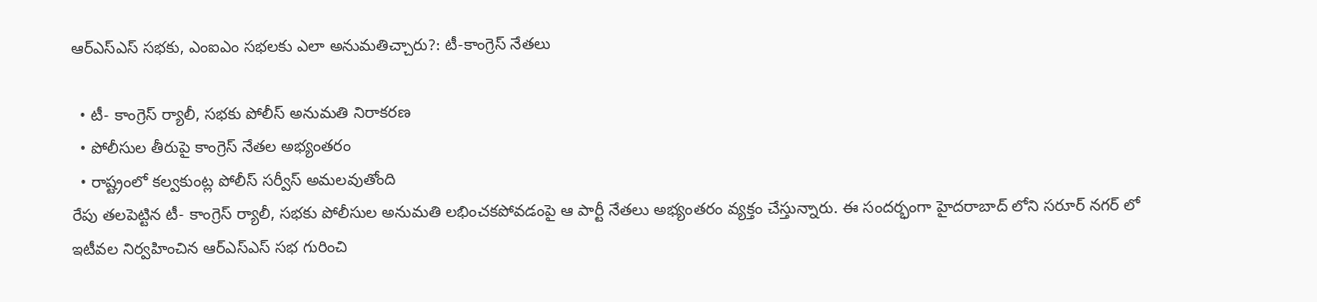ఆర్ఎస్ఎస్ సభకు, ఎంఐఎం సభలకు ఎలా అనుమతిచ్చారు?: టీ-కాంగ్రెస్ నేతలు

  • టీ- కాంగ్రెస్ ర్యాలీ, సభకు పోలీస్ అనుమతి నిరాకరణ
  • పోలీసుల తీరుపై కాంగ్రెస్ నేతల అభ్యంతరం
  • రాష్ట్రంలో కల్వకుంట్ల పోలీస్ సర్వీస్ అమలవుతోంది
రేపు తలపెట్టిన టీ- కాంగ్రెస్ ర్యాలీ, సభకు పోలీసుల అనుమతి లభించకపోవడంపై ఆ పార్టీ నేతలు అభ్యంతరం వ్యక్తం చేస్తున్నారు. ఈ సందర్భంగా హైదరాబాద్ లోని సరూర్ నగర్ లో ఇటీవల నిర్వహించిన ఆర్ఎస్ఎస్ సభ గురించి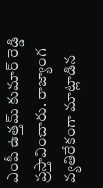ఎంపీ ఉత్తమ్ కుమార్ రెడ్డి ప్రస్తావించారు. రాజ్యాంగ వ్యతిరేకంగా మాట్లాడిన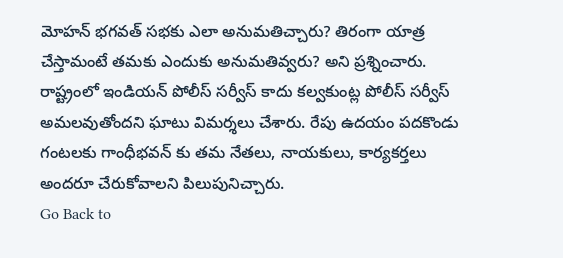మోహన్ భగవత్ సభకు ఎలా అనుమతిచ్చారు? తిరంగా యాత్ర చేస్తామంటే తమకు ఎందుకు అనుమతివ్వరు? అని ప్రశ్నించారు. రాష్ట్రంలో ఇండియన్ పోలీస్ సర్వీస్ కాదు కల్వకుంట్ల పోలీస్ సర్వీస్ అమలవుతోందని ఘాటు విమర్శలు చేశారు. రేపు ఉదయం పదకొండు గంటలకు గాంధీభవన్ కు తమ నేతలు, నాయకులు, కార్యకర్తలు అందరూ చేరుకోవాలని పిలుపునిచ్చారు.
Go Back to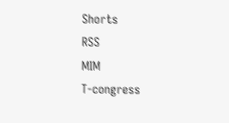Shorts
RSS
MIM
T-congress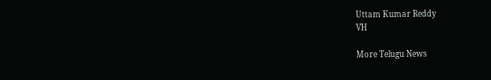Uttam Kumar Reddy
VH

More Telugu News